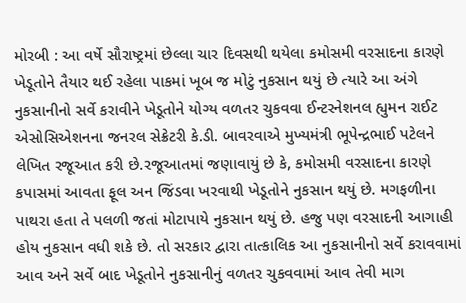મોરબી : આ વર્ષે સૌરાષ્ટ્રમાં છેલ્લા ચાર દિવસથી થયેલા કમોસમી વરસાદના કારણે ખેડૂતોને તૈયાર થઈ રહેલા પાકમાં ખૂબ જ મોટું નુકસાન થયું છે ત્યારે આ અંગે નુકસાનીનો સર્વે કરાવીને ખેડૂતોને યોગ્ય વળતર ચુકવવા ઈન્ટરનેશનલ હ્યુમન રાઈટ એસોસિએશનના જનરલ સેક્રેટરી કે.ડી. બાવરવાએ મુખ્યમંત્રી ભૂપેન્દ્રભાઈ પટેલને લેખિત રજૂઆત કરી છે.રજૂઆતમાં જણાવાયું છે કે, કમોસમી વરસાદના કારણે કપાસમાં આવતા ફૂલ અન જિંડવા ખરવાથી ખેડૂતોને નુકસાન થયું છે. મગફળીના પાથરા હતા તે પલળી જતાં મોટાપાયે નુકસાન થયું છે. હજુ પણ વરસાદની આગાહી હોય નુકસાન વધી શકે છે. તો સરકાર દ્વારા તાત્કાલિક આ નુકસાનીનો સર્વે કરાવવામાં આવ અને સર્વે બાદ ખેડૂતોને નુકસાનીનું વળતર ચુકવવામાં આવ તેવી માગ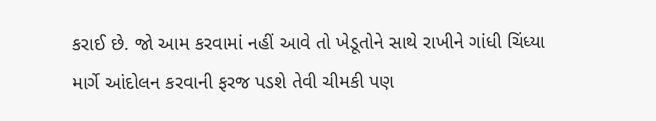કરાઈ છે. જો આમ કરવામાં નહીં આવે તો ખેડૂતોને સાથે રાખીને ગાંધી ચિંધ્યા માર્ગે આંદોલન કરવાની ફરજ પડશે તેવી ચીમકી પણ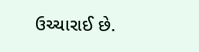ઉચ્ચારાઈ છે.